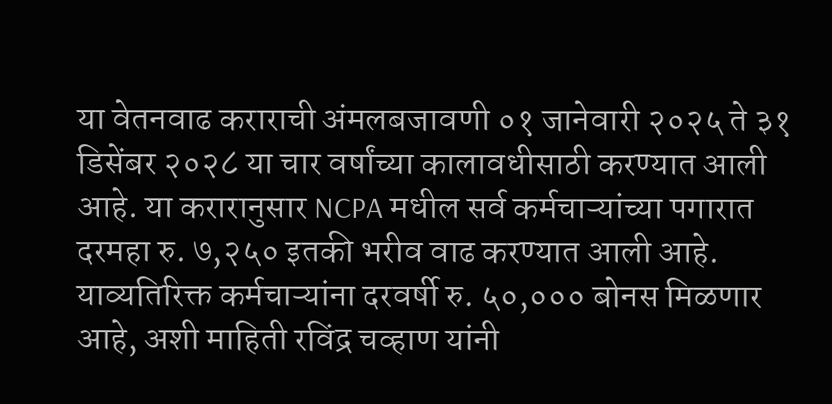या वेतनवाढ कराराची अंमलबजावणी ०१ जानेवारी २०२५ ते ३१ डिसेंबर २०२८ या चार वर्षांच्या कालावधीसाठी करण्यात आली आहे. या करारानुसार NCPA मधील सर्व कर्मचाऱ्यांच्या पगारात दरमहा रु. ७,२५० इतकी भरीव वाढ करण्यात आली आहे. याव्यतिरिक्त कर्मचाऱ्यांना दरवर्षी रु. ५०,००० बोनस मिळणार आहे, अशी माहिती रविंद्र चव्हाण यांनी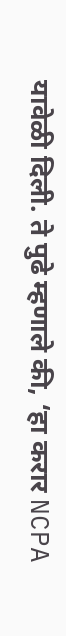यावेळी दिली. ते पुढे म्हणाले की, ‘हा करार NCPA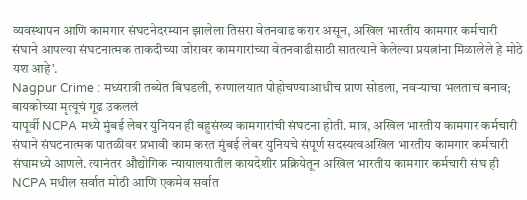व्यवस्थापन आणि कामगार संघटनेदरम्यान झालेला तिसरा वेतनवाढ करार असून, अखिल भारतीय कामगार कर्मचारी संघाने आपल्या संघटनात्मक ताकदीच्या जोरावर कामगारांच्या वेतनवाढीसाठी सातत्याने केलेल्या प्रयत्नांना मिळालेले हे मोठे यश आहे’.
Nagpur Crime : मध्यरात्री तब्येत बिघडली, रुग्णालयात पोहोचण्याआधीच प्राण सोडला, नवऱ्याचा भलताच बनाव; बायकोच्या मृत्यूचं गूढ उकललं
यापूर्वी NCPA मध्ये मुंबई लेबर युनियन ही बहुसंख्य कामगारांची संघटना होती. मात्र, अखिल भारतीय कामगार कर्मचारी संघाने संघटनात्मक पातळीवर प्रभावी काम करत मुंबई लेबर युनियचे संपूर्ण सदस्यत्वअखिल भारतीय कामगार कर्मचारी संघामध्ये आणले. त्यानंतर औद्योगिक न्यायालयातील कायदेशीर प्रक्रियेतून अखिल भारतीय कामगार कर्मचारी संघ ही NCPA मधील सर्वात मोठी आणि एकमेव सर्वात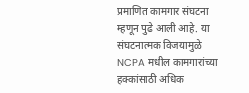प्रमाणित कामगार संघटना म्हणून पुढे आली आहे. या संघटनात्मक विजयामुळे NCPA मधील कामगारांच्या हक्कांसाठी अधिक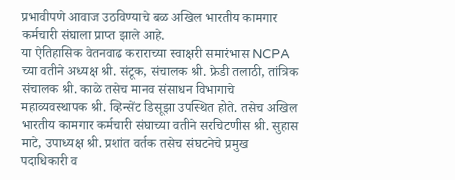प्रभावीपणे आवाज उठविण्याचे बळ अखिल भारतीय कामगार कर्मचारी संघाला प्राप्त झाले आहे.
या ऐतिहासिक वेतनवाढ कराराच्या स्वाक्षरी समारंभास NCPA च्या वतीने अध्यक्ष श्री. संटूक, संचालक श्री. फ्रेडी तलाठी, तांत्रिक संचालक श्री. काळे तसेच मानव संसाधन विभागाचे महाव्यवस्थापक श्री. व्हिन्सेंट डिसूझा उपस्थित होते. तसेच अखिल भारतीय कामगार कर्मचारी संघाच्या वतीने सरचिटणीस श्री. सुहास माटे, उपाध्यक्ष श्री. प्रशांत वर्तक तसेच संघटनेचे प्रमुख पदाधिकारी व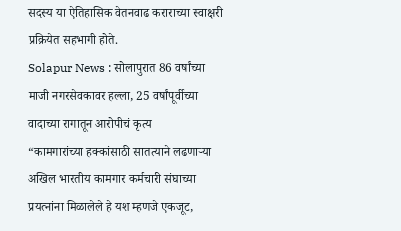सदस्य या ऐतिहासिक वेतनवाढ कराराच्या स्वाक्षरी प्रक्रियेत सहभागी होते.
Solapur News : सोलापुरात 86 वर्षांच्या माजी नगरसेवकावर हल्ला, 25 वर्षांपूर्वीच्या वादाच्या रागातून आरोपीचं कृत्य
“कामगारांच्या हक्कांसाठी सातत्याने लढणाऱ्या अखिल भारतीय कामगार कर्मचारी संघाच्या प्रयत्नांना मिळालेले हे यश म्हणजे एकजूट,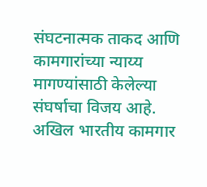संघटनात्मक ताकद आणि कामगारांच्या न्याय्य मागण्यांसाठी केलेल्या संघर्षाचा विजय आहे. अखिल भारतीय कामगार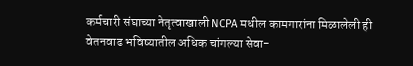कर्मचारी संघाच्या नेतृत्वाखाली NCPA मधील कामगारांना मिळालेली ही वेतनवाढ भविष्यातील अधिक चांगल्या सेवा-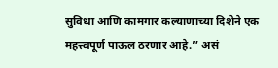सुविधा आणि कामगार कल्याणाच्या दिशेने एक महत्त्वपूर्ण पाऊल ठरणार आहे.” असं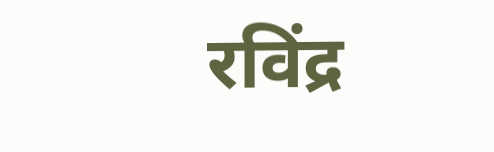रविंद्र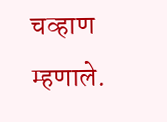चव्हाण म्हणाले.